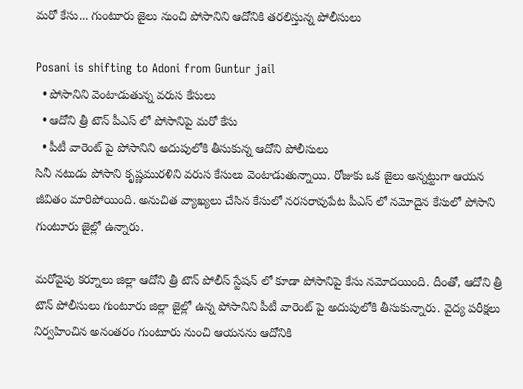మరో కేసు... గుంటూరు జైలు నుంచి పోసానిని ఆదోనికి తరలిస్తున్న పోలీసులు

Posani is shifting to Adoni from Guntur jail
  • పోసానిని వెంటాడుతున్న వరుస కేసులు
  • ఆదోని త్రీ టౌన్ పీఎస్ లో పోసానిపై మరో కేసు
  • పీటీ వారెంట్ పై పోసానిని అదుపులోకి తీసుకున్న ఆదోని పోలీసులు
సినీ నటుడు పోసాని కృష్ణమురళిని వరుస కేసులు వెంటాడుతున్నాయి. రోజుకు ఒక జైలు అన్నట్టుగా ఆయన జీవితం మారిపోయింది. అనుచిత వ్యాఖ్యలు చేసిన కేసులో నరసరావుపేట పీఎస్ లో నమోదైన కేసులో పోసాని గుంటూరు జైల్లో ఉన్నారు.

మరోవైపు కర్నూలు జిల్లా ఆదోని త్రీ టౌన్ పోలీస్ స్టేషన్ లో కూడా పోసానిపై కేసు నమోదయింది. దీంతో, ఆదోని త్రీ టౌన్ పోలీసులు గుంటూరు జిల్లా జైల్లో ఉన్న పోసానిని పీటీ వారెంట్ పై అదుపులోకి తీసుకున్నారు. వైద్య పరీక్షలు నిర్వహించిన అనంతరం గుంటూరు నుంచి ఆయనను ఆదోనికి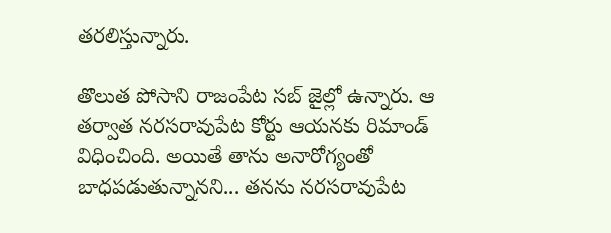తరలిస్తున్నారు.

తొలుత పోసాని రాజంపేట సబ్ జైల్లో ఉన్నారు. ఆ తర్వాత నరసరావుపేట కోర్టు ఆయనకు రిమాండ్ విధించింది. అయితే తాను అనారోగ్యంతో బాధపడుతున్నానని... తనను నరసరావుపేట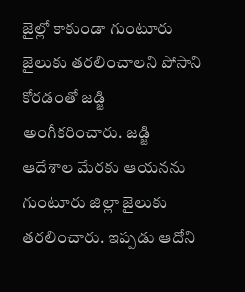జైల్లో కాకుండా గుంటూరు జైలుకు తరలించాలని పోసాని కోరడంతో జడ్జి అంగీకరించారు. జడ్జి ఆదేశాల మేరకు ఆయనను గుంటూరు జిల్లా జైలుకు తరలించారు. ఇప్పడు ఆదోని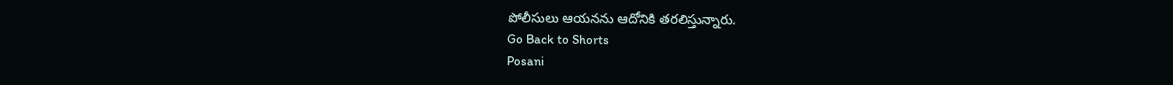పోలీసులు ఆయనను ఆదోనికి తరలిస్తున్నారు.
Go Back to Shorts
Posani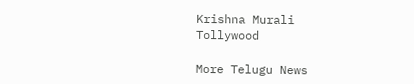Krishna Murali
Tollywood

More Telugu News